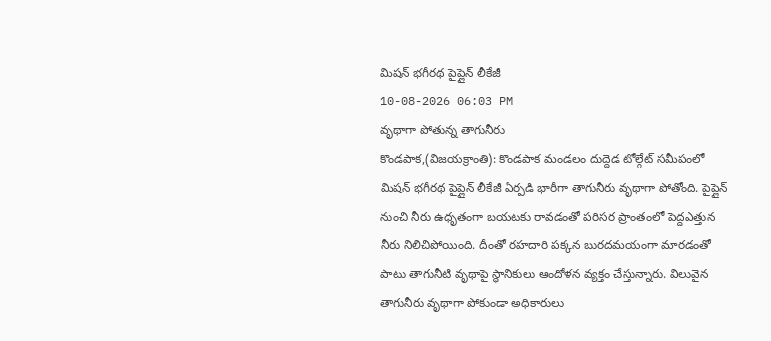మిషన్ భగీరథ పైప్లైన్ లీకేజీ
10-08-2026 06:03 PM
వృథాగా పోతున్న తాగునీరు
కొండపాక,(విజయక్రాంతి): కొండపాక మండలం దుద్దెడ టోల్గేట్ సమీపంలో మిషన్ భగీరథ పైప్లైన్ లీకేజీ ఏర్పడి భారీగా తాగునీరు వృథాగా పోతోంది. పైప్లైన్ నుంచి నీరు ఉధృతంగా బయటకు రావడంతో పరిసర ప్రాంతంలో పెద్దఎత్తున నీరు నిలిచిపోయింది. దీంతో రహదారి పక్కన బురదమయంగా మారడంతో పాటు తాగునీటి వృథాపై స్థానికులు ఆందోళన వ్యక్తం చేస్తున్నారు. విలువైన తాగునీరు వృథాగా పోకుండా అధికారులు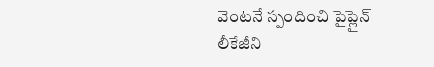వెంటనే స్పందించి పైప్లైన్ లీకేజీని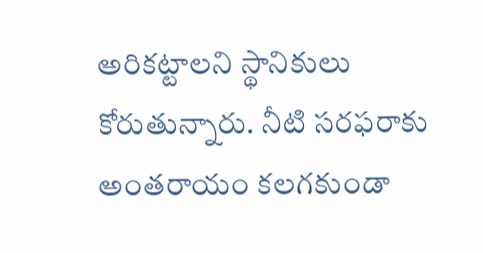అరికట్టాలని స్థానికులు కోరుతున్నారు. నీటి సరఫరాకు అంతరాయం కలగకుండా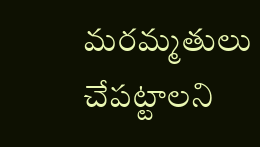మరమ్మతులు చేపట్టాలని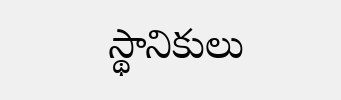స్థానికులు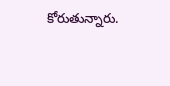కోరుతున్నారు.